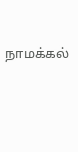நாமக்கல்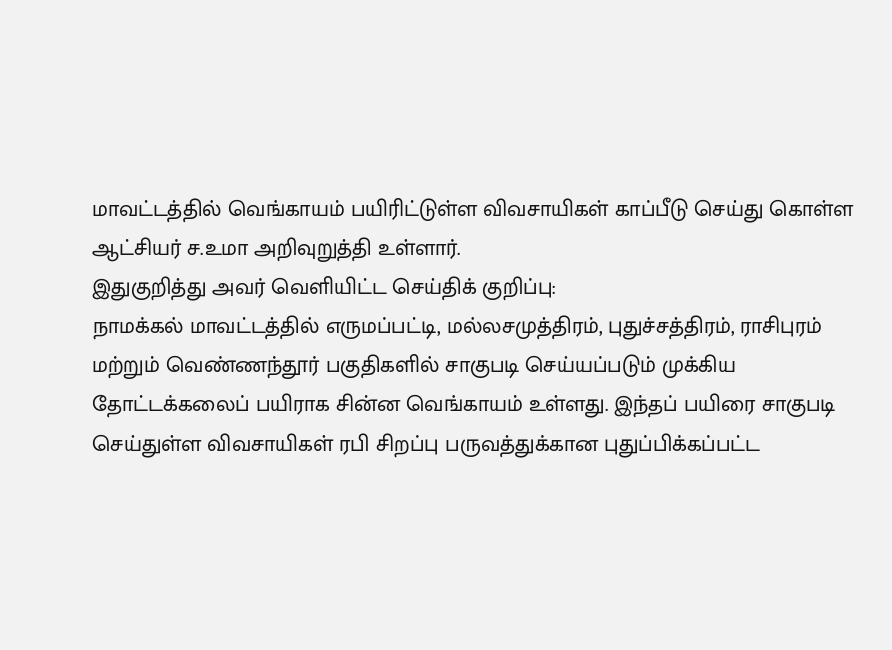மாவட்டத்தில் வெங்காயம் பயிரிட்டுள்ள விவசாயிகள் காப்பீடு செய்து கொள்ள ஆட்சியர் ச.உமா அறிவுறுத்தி உள்ளார்.
இதுகுறித்து அவர் வெளியிட்ட செய்திக் குறிப்பு:
நாமக்கல் மாவட்டத்தில் எருமப்பட்டி, மல்லசமுத்திரம், புதுச்சத்திரம், ராசிபுரம் மற்றும் வெண்ணந்தூர் பகுதிகளில் சாகுபடி செய்யப்படும் முக்கிய தோட்டக்கலைப் பயிராக சின்ன வெங்காயம் உள்ளது. இந்தப் பயிரை சாகுபடி செய்துள்ள விவசாயிகள் ரபி சிறப்பு பருவத்துக்கான புதுப்பிக்கப்பட்ட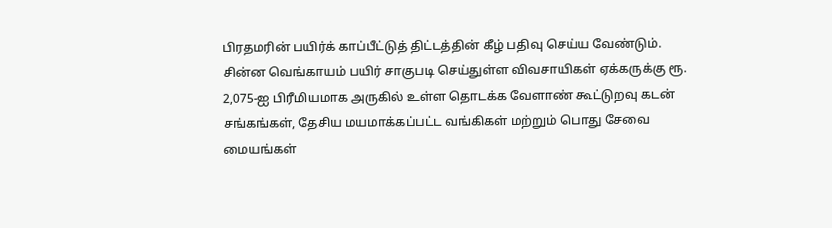பிரதமரின் பயிர்க் காப்பீட்டுத் திட்டத்தின் கீழ் பதிவு செய்ய வேண்டும்.
சின்ன வெங்காயம் பயிர் சாகுபடி செய்துள்ள விவசாயிகள் ஏக்கருக்கு ரூ. 2,075-ஐ பிரீமியமாக அருகில் உள்ள தொடக்க வேளாண் கூட்டுறவு கடன் சங்கங்கள், தேசிய மயமாக்கப்பட்ட வங்கிகள் மற்றும் பொது சேவை மையங்கள்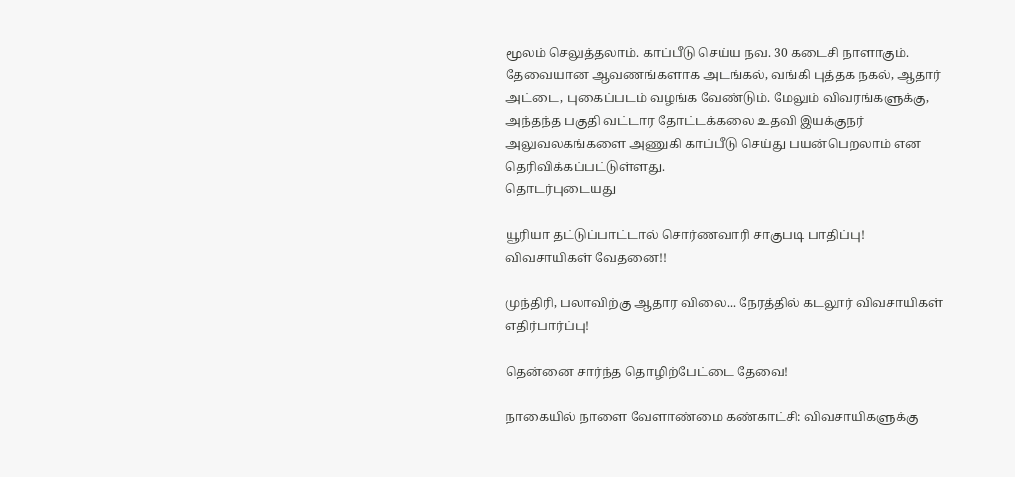மூலம் செலுத்தலாம். காப்பீடு செய்ய நவ. 30 கடைசி நாளாகும். தேவையான ஆவணங்களாக அடங்கல், வங்கி புத்தக நகல், ஆதார் அட்டை, புகைப்படம் வழங்க வேண்டும். மேலும் விவரங்களுக்கு, அந்தந்த பகுதி வட்டார தோட்டக்கலை உதவி இயக்குநர் அலுவலகங்களை அணுகி காப்பீடு செய்து பயன்பெறலாம் என தெரிவிக்கப்பட்டுள்ளது.
தொடர்புடையது

யூரியா தட்டுப்பாட்டால் சொர்ணவாரி சாகுபடி பாதிப்பு! விவசாயிகள் வேதனை!!

முந்திரி, பலாவிற்கு ஆதார விலை... நேரத்தில் கடலூர் விவசாயிகள் எதிர்பார்ப்பு!

தென்னை சார்ந்த தொழிற்பேட்டை தேவை!

நாகையில் நாளை வேளாண்மை கண்காட்சி: விவசாயிகளுக்கு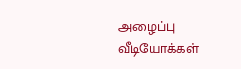அழைப்பு
வீடியோக்கள்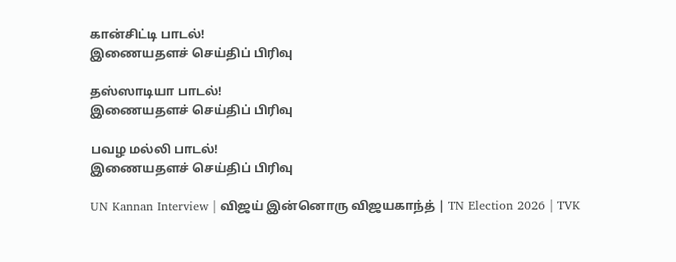கான்சிட்டி பாடல்!
இணையதளச் செய்திப் பிரிவு

தஸ்ஸாடியா பாடல்!
இணையதளச் செய்திப் பிரிவு

பவழ மல்லி பாடல்!
இணையதளச் செய்திப் பிரிவு

UN Kannan Interview | விஜய் இன்னொரு விஜயகாந்த் | TN Election 2026 | TVK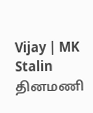Vijay | MK Stalin
தினமணி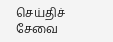செய்திச் சேவை